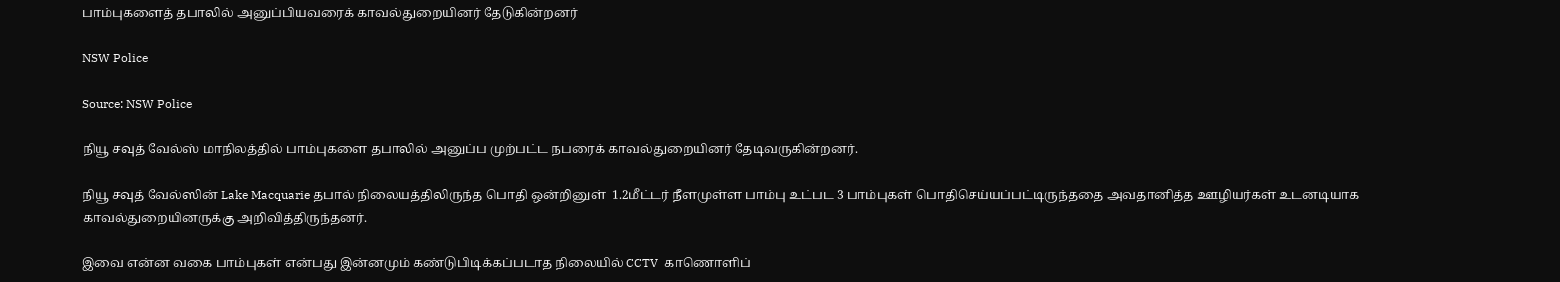பாம்புகளைத் தபாலில் அனுப்பியவரைக் காவல்துறையினர் தேடுகின்றனர்

NSW Police

Source: NSW Police

நியூ சவுத் வேல்ஸ் மாநிலத்தில் பாம்புகளை தபாலில் அனுப்ப முற்பட்ட நபரைக் காவல்துறையினர் தேடிவருகின்றனர்.

நியூ சவுத் வேல்ஸின் Lake Macquarie தபால் நிலையத்திலிருந்த பொதி ஒன்றினுள்  1.2மீட்டர் நீளமுள்ள பாம்பு உட்பட 3 பாம்புகள் பொதிசெய்யப்பட்டிருந்ததை அவதானித்த ஊழியர்கள் உடனடியாக காவல்துறையினருக்கு அறிவித்திருந்தனர்.

இவை என்ன வகை பாம்புகள் என்பது இன்னமும் கண்டுபிடிக்கப்படாத நிலையில் CCTV  காணொளிப்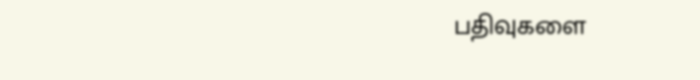பதிவுகளை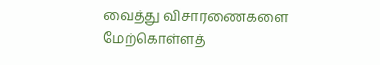வைத்து விசாரணைகளை மேற்கொள்ளத்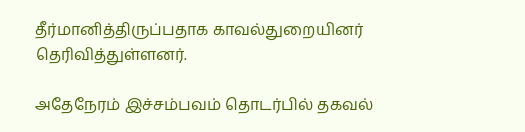தீர்மானித்திருப்பதாக காவல்துறையினர் தெரிவித்துள்ளனர்.

அதேநேரம் இச்சம்பவம் தொடர்பில் தகவல்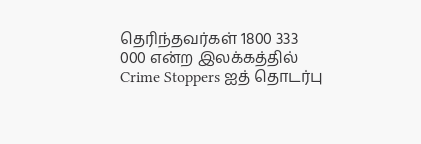தெரிந்தவர்கள் 1800 333 000 என்ற இலக்கத்தில் Crime Stoppers ஐத் தொடர்பு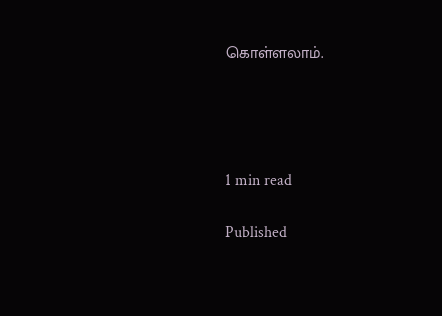கொள்ளலாம்.




1 min read

Published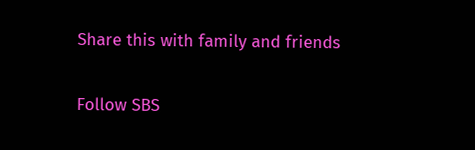Share this with family and friends


Follow SBS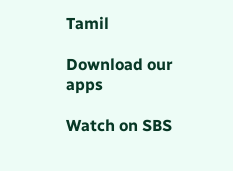Tamil

Download our apps

Watch on SBS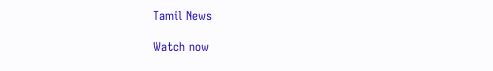Tamil News

Watch now